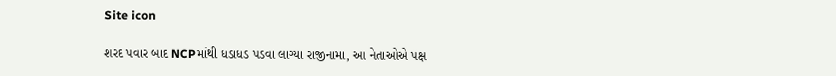Site icon

શરદ પવાર બાદ NCPમાંથી ધડાધડ પડવા લાગ્યા રાજીનામા, આ નેતાઓએ પક્ષ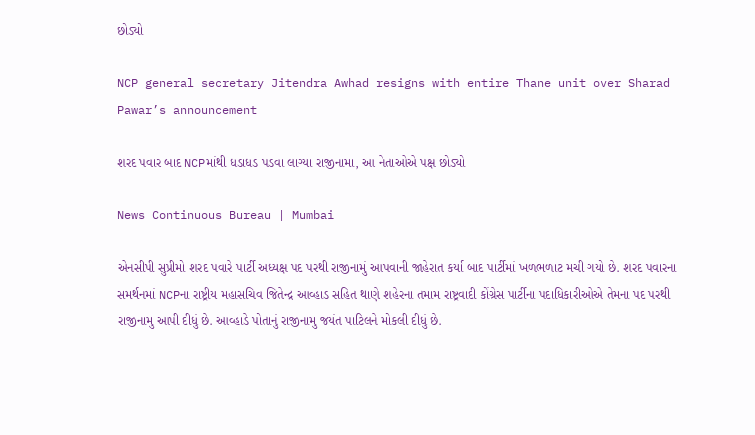છોડ્યો

NCP general secretary Jitendra Awhad resigns with entire Thane unit over Sharad Pawar’s announcement

શરદ પવાર બાદ NCPમાંથી ધડાધડ પડવા લાગ્યા રાજીનામા, આ નેતાઓએ પક્ષ છોડ્યો

News Continuous Bureau | Mumbai

એનસીપી સુપ્રીમો શરદ પવારે પાર્ટી અધ્યક્ષ પદ પરથી રાજીનામું આપવાની જાહેરાત કર્યા બાદ પાર્ટીમાં ખળભળાટ મચી ગયો છે. શરદ પવારના સમર્થનમાં NCPના રાષ્ટ્રીય મહાસચિવ જિતેન્દ્ર આવ્હાડ સહિત થાણે શહેરના તમામ રાષ્ટ્રવાદી કોંગ્રેસ પાર્ટીના પદાધિકારીઓએ તેમના પદ પરથી રાજીનામુ આપી દીધું છે. આવ્હાડે પોતાનું રાજીનામુ જયંત પાટિલને મોકલી દીધું છે.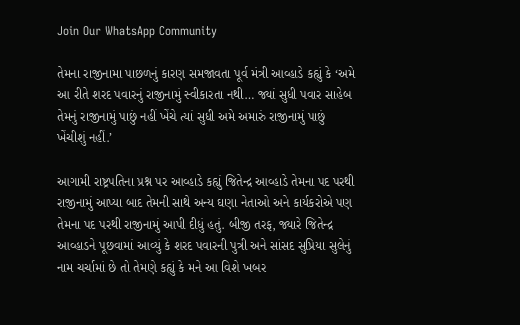Join Our WhatsApp Community

તેમના રાજીનામા પાછળનું કારણ સમજાવતા પૂર્વ મંત્રી આવ્હાડે કહ્યું કે ‘અમે આ રીતે શરદ પવારનું રાજીનામું સ્વીકારતા નથી… જ્યાં સુધી પવાર સાહેબ તેમનું રાજીનામું પાછું નહીં ખેંચે ત્યાં સુધી અમે અમારું રાજીનામું પાછું ખેંચીશું નહીં.’

આગામી રાષ્ટ્રપતિના પ્રશ્ન પર આવ્હાડે કહ્યું જિતેન્દ્ર આવ્હાડે તેમના પદ પરથી રાજીનામું આપ્યા બાદ તેમની સાથે અન્ય ઘણા નેતાઓ અને કાર્યકરોએ પણ તેમના પદ પરથી રાજીનામું આપી દીધું હતું. બીજી તરફ, જ્યારે જિતેન્દ્ર આવ્હાડને પૂછવામાં આવ્યું કે શરદ પવારની પુત્રી અને સાંસદ સુપ્રિયા સુલેનું નામ ચર્ચામાં છે તો તેમણે કહ્યું કે મને આ વિશે ખબર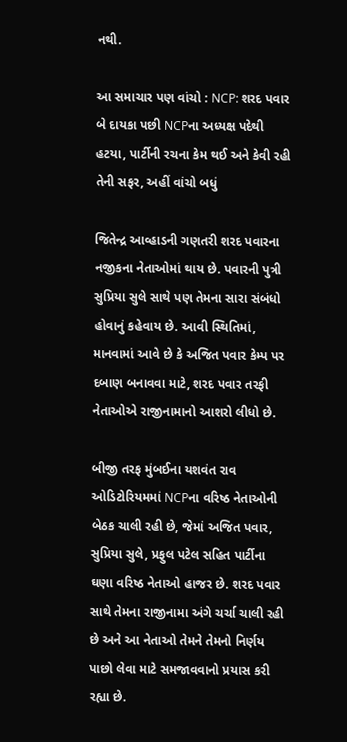નથી.

આ સમાચાર પણ વાંચો : NCP: શરદ પવાર બે દાયકા પછી NCPના અધ્યક્ષ પદેથી હટયા, પાર્ટીની રચના કેમ થઈ અને કેવી રહી તેની સફર, અહીં વાંચો બધું

જિતેન્દ્ર આવ્હાડની ગણતરી શરદ પવારના નજીકના નેતાઓમાં થાય છે. પવારની પુત્રી સુપ્રિયા સુલે સાથે પણ તેમના સારા સંબંધો હોવાનું કહેવાય છે. આવી સ્થિતિમાં, માનવામાં આવે છે કે અજિત પવાર કેમ્પ પર દબાણ બનાવવા માટે, શરદ પવાર તરફી નેતાઓએ રાજીનામાનો આશરો લીધો છે.

બીજી તરફ મુંબઈના યશવંત રાવ ઓડિટોરિયમમાં NCPના વરિષ્ઠ નેતાઓની બેઠક ચાલી રહી છે, જેમાં અજિત પવાર, સુપ્રિયા સુલે, પ્રફુલ પટેલ સહિત પાર્ટીના ઘણા વરિષ્ઠ નેતાઓ હાજર છે. શરદ પવાર સાથે તેમના રાજીનામા અંગે ચર્ચા ચાલી રહી છે અને આ નેતાઓ તેમને તેમનો નિર્ણય પાછો લેવા માટે સમજાવવાનો પ્રયાસ કરી રહ્યા છે.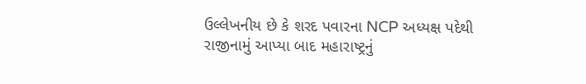ઉલ્લેખનીય છે કે શરદ પવારના NCP અધ્યક્ષ પદેથી રાજીનામું આપ્યા બાદ મહારાષ્ટ્રનું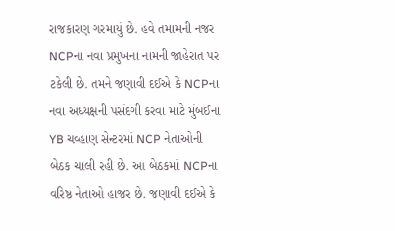રાજકારણ ગરમાયું છે. હવે તમામની નજર NCPના નવા પ્રમુખના નામની જાહેરાત પર ટકેલી છે. તમને જણાવી દઈએ કે NCPના નવા અધ્યક્ષની પસંદગી કરવા માટે મુંબઈના YB ચવ્હાણ સેન્ટરમાં NCP નેતાઓની બેઠક ચાલી રહી છે. આ બેઠકમાં NCPના વરિષ્ઠ નેતાઓ હાજર છે. જણાવી દઈએ કે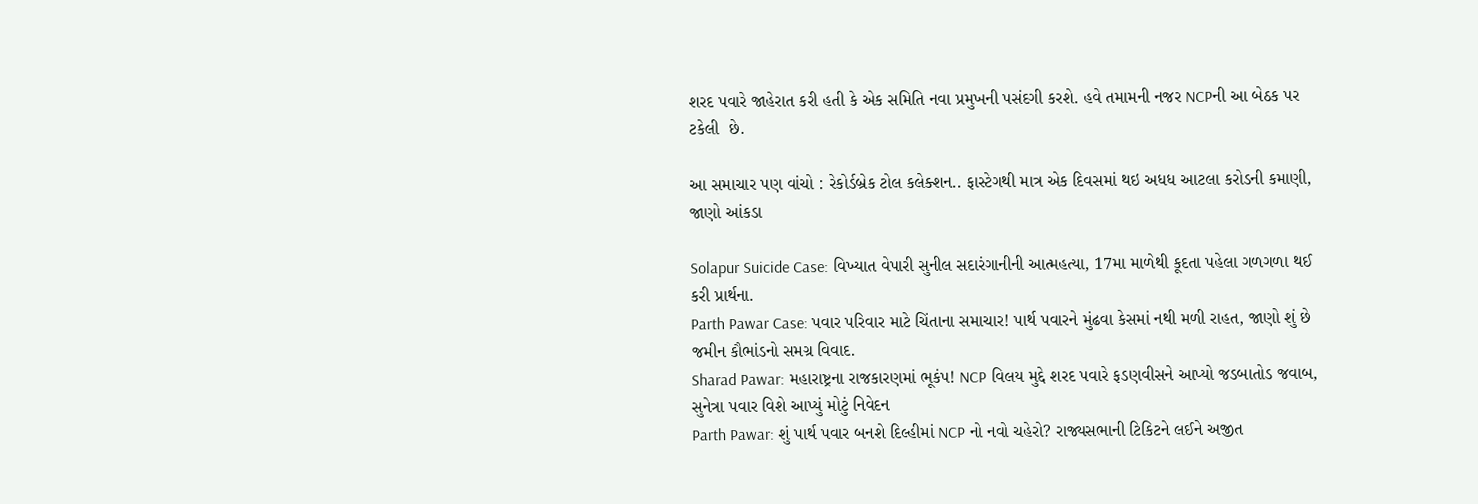શરદ પવારે જાહેરાત કરી હતી કે એક સમિતિ નવા પ્રમુખની પસંદગી કરશે. હવે તમામની નજર NCPની આ બેઠક પર ટકેલી  છે.

આ સમાચાર પણ વાંચો : રેકોર્ડબ્રેક ટોલ કલેક્શન.. ફાસ્ટેગથી માત્ર એક દિવસમાં થઇ અધધ આટલા કરોડની કમાણી, જાણો આંકડા

Solapur Suicide Case: વિખ્યાત વેપારી સુનીલ સદારંગાનીની આત્મહત્યા, 17મા માળેથી કૂદતા પહેલા ગળગળા થઈ કરી પ્રાર્થના.
Parth Pawar Case: પવાર પરિવાર માટે ચિંતાના સમાચાર! પાર્થ પવારને મુંઢવા કેસમાં નથી મળી રાહત, જાણો શું છે જમીન કૌભાંડનો સમગ્ર વિવાદ.
Sharad Pawar: મહારાષ્ટ્રના રાજકારણમાં ભૂકંપ! NCP વિલય મુદ્દે શરદ પવારે ફડણવીસને આપ્યો જડબાતોડ જવાબ, સુનેત્રા પવાર વિશે આપ્યું મોટું નિવેદન
Parth Pawar: શું પાર્થ પવાર બનશે દિલ્હીમાં NCP નો નવો ચહેરો? રાજ્યસભાની ટિકિટને લઈને અજીત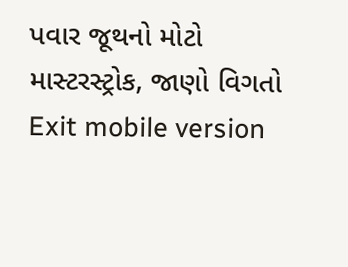પવાર જૂથનો મોટો માસ્ટરસ્ટ્રોક, જાણો વિગતો
Exit mobile version